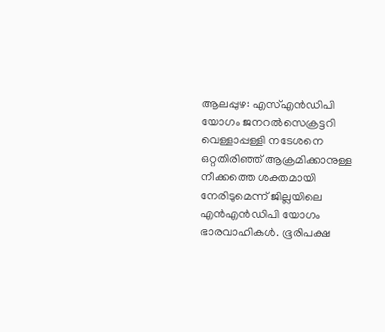ആലപ്പുഴ: എസ്എൻഡിപി യോഗം ജനറൽസെക്രട്ടറി വെള്ളാപ്പള്ളി നടേശനെ ഒറ്റതിരിഞ്ഞ് ആക്രമിക്കാനുള്ള നീക്കത്തെ ശക്തമായി നേരിടുമെന്ന് ജില്ലയിലെ എൻഎൻഡിപി യോഗം ഭാരവാഹികൾ. ഭൂരിപക്ഷ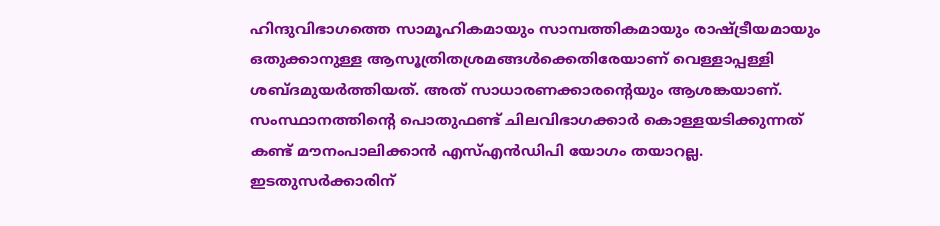ഹിന്ദുവിഭാഗത്തെ സാമൂഹികമായും സാമ്പത്തികമായും രാഷ്ട്രീയമായും ഒതുക്കാനുള്ള ആസൂത്രിതശ്രമങ്ങൾക്കെതിരേയാണ് വെള്ളാപ്പള്ളി ശബ്ദമുയർത്തിയത്. അത് സാധാരണക്കാരന്റെയും ആശങ്കയാണ്. സംസ്ഥാനത്തിന്റെ പൊതുഫണ്ട് ചിലവിഭാഗക്കാർ കൊള്ളയടിക്കുന്നത് കണ്ട് മൗനംപാലിക്കാൻ എസ്എൻഡിപി യോഗം തയാറല്ല. ഇടതുസർക്കാരിന്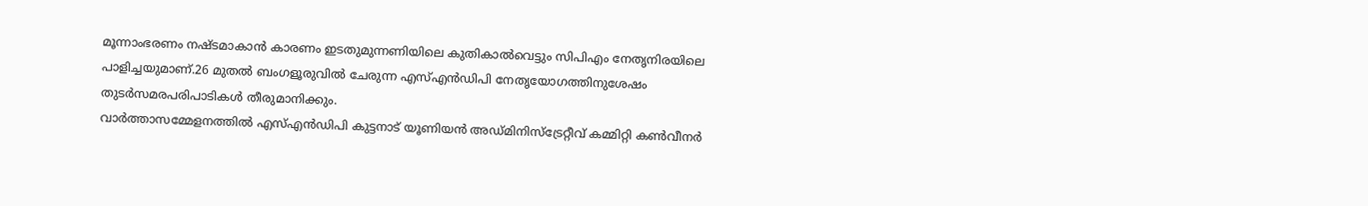മൂന്നാംഭരണം നഷ്ടമാകാൻ കാരണം ഇടതുമുന്നണിയിലെ കുതികാൽവെട്ടും സിപിഎം നേതൃനിരയിലെ പാളിച്ചയുമാണ്.26 മുതൽ ബംഗളൂരുവിൽ ചേരുന്ന എസ്എൻഡിപി നേതൃയോഗത്തിനുശേഷം തുടർസമരപരിപാടികൾ തീരുമാനിക്കും.
വാർത്താസമ്മേളനത്തിൽ എസ്എൻഡിപി കുട്ടനാട് യൂണിയൻ അഡ്മിനിസ്ട്രേറ്റീവ് കമ്മിറ്റി കൺവീനർ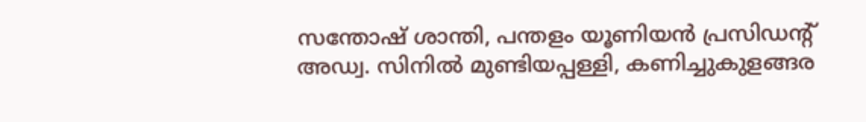സന്തോഷ് ശാന്തി, പന്തളം യൂണിയൻ പ്രസിഡന്റ് അഡ്വ. സിനിൽ മുണ്ടിയപ്പള്ളി, കണിച്ചുകുളങ്ങര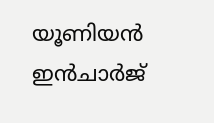യൂണിയൻ ഇൻചാർജ്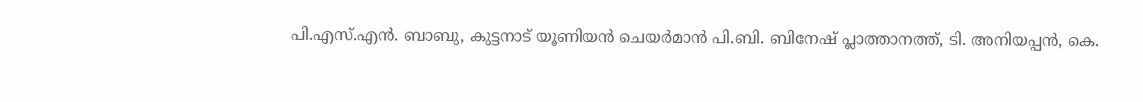പി.എസ്.എൻ. ബാബു, കുട്ടനാട് യൂണിയൻ ചെയർമാൻ പി.ബി. ബിനേഷ് പ്ലാത്താനത്ത്, ടി. അനിയപ്പൻ, കെ.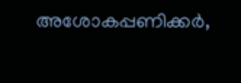അശോകപ്പണിക്കർ,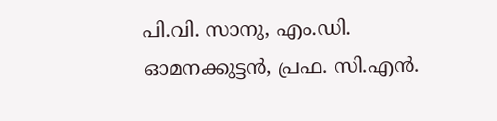പി.വി. സാനു, എം.ഡി. ഓമനക്കുട്ടൻ, പ്രഫ. സി.എൻ.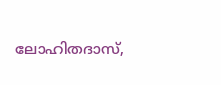ലോഹിതദാസ്,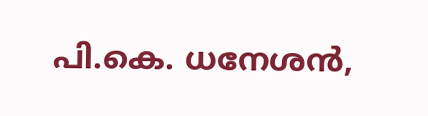പി.കെ. ധനേശൻ,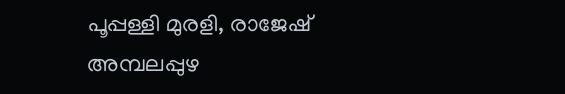പൂപ്പള്ളി മുരളി, രാജേഷ് അമ്പലപ്പുഴ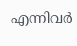എന്നിവർ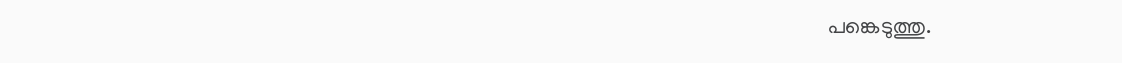പങ്കെടുത്തു.